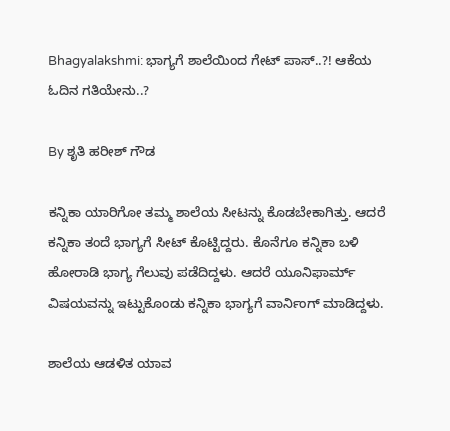Bhagyalakshmi: ಭಾಗ್ಯಗೆ ಶಾಲೆಯಿಂದ ಗೇಟ್ ಪಾಸ್..?! ಆಕೆಯ ಓದಿನ‌ ಗತಿಯೇನು..?

By ಶೃತಿ ಹರೀಶ್ ಗೌಡ

ಕನ್ನಿಕಾ ಯಾರಿಗೋ ತಮ್ಮ ಶಾಲೆಯ ಸೀಟನ್ನು ಕೊಡಬೇಕಾಗಿತ್ತು. ಆದರೆ ಕನ್ನಿಕಾ ತಂದೆ ಭಾಗ್ಯಗೆ ಸೀಟ್ ಕೊಟ್ಟಿದ್ದರು. ಕೊನೆಗೂ ಕನ್ನಿಕಾ ಬಳಿ ಹೋರಾಡಿ ಭಾಗ್ಯ ಗೆಲುವು ಪಡೆದಿದ್ದಳು. ಆದರೆ ಯೂನಿಫಾರ್ಮ್ ವಿಷಯವನ್ನು ಇಟ್ಟುಕೊಂಡು ಕನ್ನಿಕಾ ಭಾಗ್ಯಗೆ ವಾರ್ನಿಂಗ್ ಮಾಡಿದ್ದಳು.

ಶಾಲೆಯ ಆಡಳಿತ ಯಾವ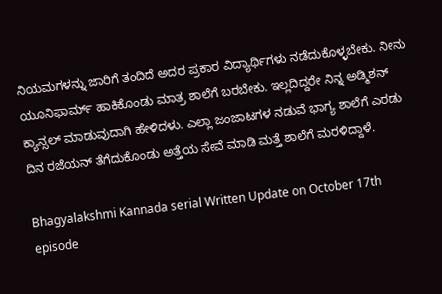ನಿಯಮಗಳನ್ನು ಜಾರಿಗೆ ತಂದಿದೆ ಅದರ ಪ್ರಕಾರ ವಿದ್ಯಾರ್ಥಿಗಳು ನಡೆದುಕೊಳ್ಳಬೇಕು. ನೀನು ಯೂನಿಫಾರ್ಮ್ ಹಾಕಿಕೊಂಡು ಮಾತ್ರ ಶಾಲೆಗೆ ಬರಬೇಕು. ಇಲ್ಲದಿದ್ದರೇ ನಿನ್ನ ಅಡ್ಮಿಶನ್ ಕ್ಯಾನ್ಸಲ್ ಮಾಡುವುದಾಗಿ ಹೇಳಿದಳು. ಎಲ್ಲಾ ಜಂಜಾಟಗಳ ನಡುವೆ ಭಾಗ್ಯ ಶಾಲೆಗೆ ಎರಡು ದಿನ ರಜೆಯನ್ ತೆಗೆದುಕೊಂಡು ಅತ್ತೆಯ ಸೇವೆ ಮಾಡಿ ಮತ್ತೆ ಶಾಲೆಗೆ ಮರಳಿದ್ದಾಳೆ.

Bhagyalakshmi Kannada serial Written Update on October 17th episode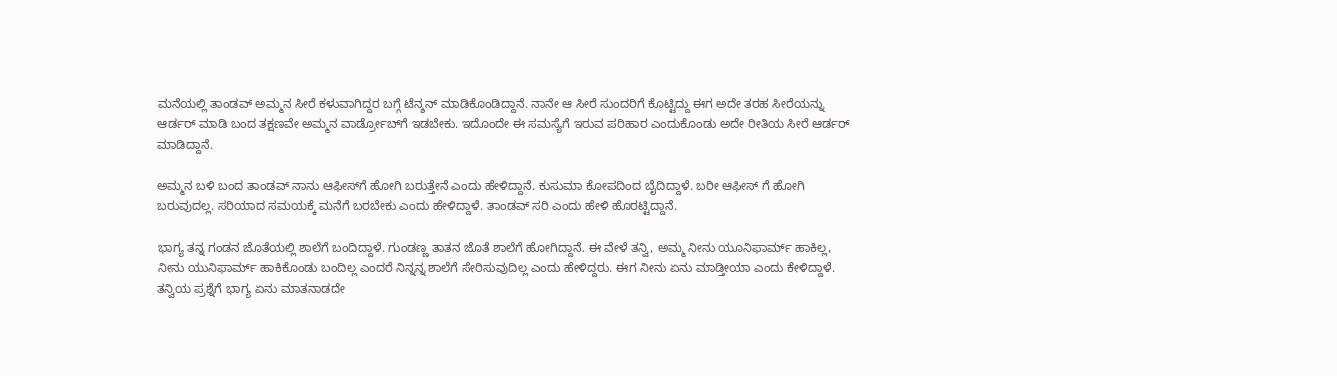ಮನೆಯಲ್ಲಿ ತಾಂಡವ್ ಅಮ್ಮನ ಸೀರೆ ಕಳುವಾಗಿದ್ದರ ಬಗ್ಗೆ ಟೆನ್ಶನ್ ಮಾಡಿಕೊಂಡಿದ್ದಾನೆ. ನಾನೇ ಆ ಸೀರೆ ಸುಂದರಿಗೆ ಕೊಟ್ಟಿದ್ದು ಈಗ ಅದೇ ತರಹ ಸೀರೆಯನ್ನು ಆರ್ಡರ್ ಮಾಡಿ ಬಂದ ತಕ್ಷಣವೇ ಅಮ್ಮನ ವಾರ್ಡ್ರೋಬ್‌ಗೆ ಇಡಬೇಕು. ಇದೊಂದೇ ಈ ಸಮಸ್ಯೆಗೆ ಇರುವ ಪರಿಹಾರ ಎಂದುಕೊಂಡು ಅದೇ ರೀತಿಯ ಸೀರೆ ಆರ್ಡರ್ ಮಾಡಿದ್ದಾನೆ.

ಅಮ್ಮನ ಬಳಿ ಬಂದ ತಾಂಡವ್ ನಾನು ಆಫೀಸ್‌ಗೆ ಹೋಗಿ ಬರುತ್ತೇನೆ ಎಂದು ಹೇಳಿದ್ದಾನೆ. ಕುಸುಮಾ ಕೋಪದಿಂದ ಬೈದಿದ್ದಾಳೆ. ಬರೀ ಆಫೀಸ್ ಗೆ ಹೋಗಿ ಬರುವುದಲ್ಲ. ಸರಿಯಾದ ಸಮಯಕ್ಕೆ ಮನೆಗೆ ಬರಬೇಕು ಎಂದು ಹೇಳಿದ್ದಾಳೆ. ತಾಂಡವ್ ಸರಿ ಎಂದು ಹೇಳಿ ಹೊರಟ್ಟಿದ್ದಾನೆ.

ಭಾಗ್ಯ ತನ್ನ ಗಂಡನ ಜೊತೆಯಲ್ಲಿ ಶಾಲೆಗೆ ಬಂದಿದ್ದಾಳೆ. ಗುಂಡಣ್ಣ ತಾತನ ಜೊತೆ ಶಾಲೆಗೆ ಹೋಗಿದ್ದಾನೆ. ಈ ವೇಳೆ ತನ್ವಿ, ಅಮ್ಮ ನೀನು ಯೂನಿಫಾರ್ಮ್ ಹಾಕಿಲ್ಲ, ನೀನು ಯುನಿಫಾರ್ಮ್ ಹಾಕಿಕೊಂಡು ಬಂದಿಲ್ಲ ಎಂದರೆ ನಿನ್ನನ್ನ ಶಾಲೆಗೆ ಸೇರಿಸುವುದಿಲ್ಲ ಎಂದು ಹೇಳಿದ್ದರು. ಈಗ ನೀನು ಏನು ಮಾಡ್ತೀಯಾ ಎಂದು ಕೇಳಿದ್ದಾಳೆ. ತನ್ವಿಯ ಪ್ರಶ್ನೆಗೆ ಭಾಗ್ಯ ಏನು ಮಾತನಾಡದೇ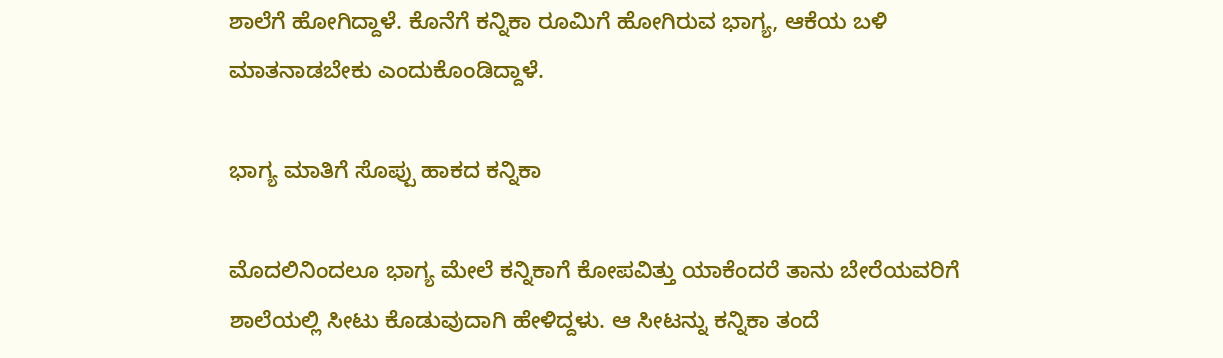ಶಾಲೆಗೆ ಹೋಗಿದ್ದಾಳೆ. ಕೊನೆಗೆ ಕನ್ನಿಕಾ ರೂಮಿಗೆ ಹೋಗಿರುವ ಭಾಗ್ಯ, ಆಕೆಯ ಬಳಿ ಮಾತನಾಡಬೇಕು ಎಂದುಕೊಂಡಿದ್ದಾಳೆ.

ಭಾಗ್ಯ ಮಾತಿಗೆ ಸೊಪ್ಪು ಹಾಕದ ಕನ್ನಿಕಾ

ಮೊದಲಿನಿಂದಲೂ ಭಾಗ್ಯ ಮೇಲೆ ಕನ್ನಿಕಾಗೆ ಕೋಪವಿತ್ತು ಯಾಕೆಂದರೆ ತಾನು ಬೇರೆಯವರಿಗೆ ಶಾಲೆಯಲ್ಲಿ ಸೀಟು ಕೊಡುವುದಾಗಿ ಹೇಳಿದ್ದಳು. ಆ ಸೀಟನ್ನು ಕನ್ನಿಕಾ ತಂದೆ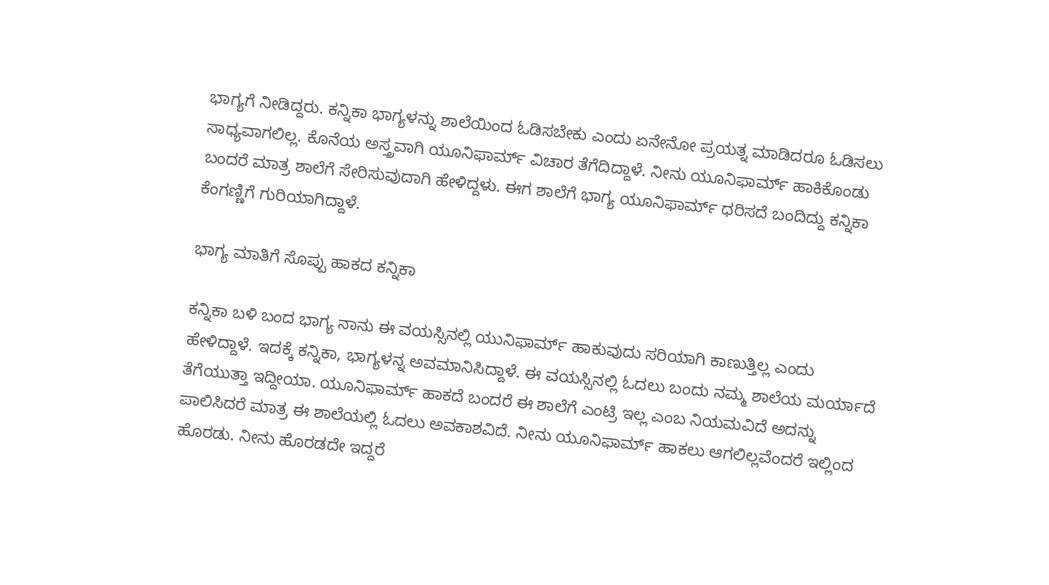ಭಾಗ್ಯಗೆ ನೀಡಿದ್ದರು. ಕನ್ನಿಕಾ ಭಾಗ್ಯಳನ್ನು ಶಾಲೆಯಿಂದ ಓಡಿಸಬೇಕು ಎಂದು ಏನೇನೋ ಪ್ರಯತ್ನ ಮಾಡಿದರೂ ಓಡಿಸಲು ಸಾಧ್ಯವಾಗಲಿಲ್ಲ. ಕೊನೆಯ ಅಸ್ತ್ರವಾಗಿ ಯೂನಿಫಾರ್ಮ್ ವಿಚಾರ ತೆಗೆದಿದ್ದಾಳೆ. ನೀನು ಯೂನಿಫಾರ್ಮ್ ಹಾಕಿಕೊಂಡು ಬಂದರೆ ಮಾತ್ರ ಶಾಲೆಗೆ ಸೇರಿಸುವುದಾಗಿ ಹೇಳಿದ್ದಳು. ಈಗ ಶಾಲೆಗೆ ಭಾಗ್ಯ ಯೂನಿಫಾರ್ಮ್ ಧರಿಸದೆ ಬಂದಿದ್ದು ಕನ್ನಿಕಾ ಕೆಂಗಣ್ಣಿಗೆ ಗುರಿಯಾಗಿದ್ದಾಳೆ.

ಭಾಗ್ಯ ಮಾತಿಗೆ ಸೊಪ್ಪು ಹಾಕದ ಕನ್ನಿಕಾ

ಕನ್ನಿಕಾ ಬಳಿ ಬಂದ ಭಾಗ್ಯ ನಾನು ಈ ವಯಸ್ಸಿನಲ್ಲಿ ಯುನಿಫಾರ್ಮ್ ಹಾಕುವುದು ಸರಿಯಾಗಿ ಕಾಣುತ್ತಿಲ್ಲ ಎಂದು ಹೇಳಿದ್ದಾಳೆ. ಇದಕ್ಕೆ ಕನ್ನಿಕಾ, ಭಾಗ್ಯಳನ್ನ ಅವಮಾನಿಸಿದ್ದಾಳೆ. ಈ ವಯಸ್ಸಿನಲ್ಲಿ ಓದಲು ಬಂದು ನಮ್ಮ ಶಾಲೆಯ ಮರ್ಯಾದೆ ತೆಗೆಯುತ್ತಾ ಇದ್ದೀಯಾ. ಯೂನಿಫಾರ್ಮ್ ಹಾಕದೆ ಬಂದರೆ ಈ ಶಾಲೆಗೆ ಎಂಟ್ರಿ ಇಲ್ಲ ಎಂಬ ನಿಯಮವಿದೆ ಅದನ್ನು ಪಾಲಿಸಿದರೆ ಮಾತ್ರ ಈ ಶಾಲೆಯಲ್ಲಿ ಓದಲು ಅವಕಾಶವಿದೆ. ನೀನು ಯೂನಿಫಾರ್ಮ್ ಹಾಕಲು ಆಗಲಿಲ್ಲವೆಂದರೆ ಇಲ್ಲಿಂದ ಹೊರಡು. ನೀನು ಹೊರಡದೇ ಇದ್ದರೆ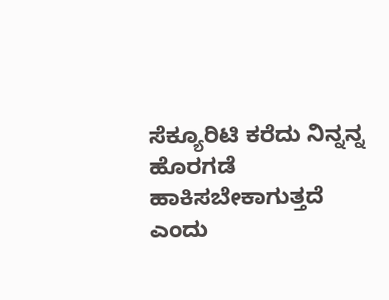ಸೆಕ್ಯೂರಿಟಿ ಕರೆದು ನಿನ್ನನ್ನ ಹೊರಗಡೆ ಹಾಕಿಸಬೇಕಾಗುತ್ತದೆ ಎಂದು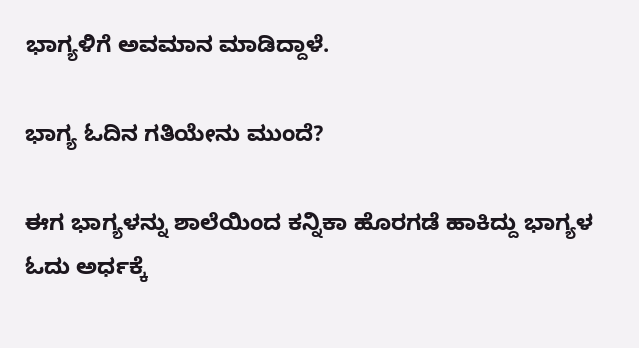ಭಾಗ್ಯಳಿಗೆ ಅವಮಾನ ಮಾಡಿದ್ದಾಳೆ.

ಭಾಗ್ಯ ಓದಿನ ಗತಿಯೇನು ಮುಂದೆ?

ಈಗ ಭಾಗ್ಯಳನ್ನು‌ ಶಾಲೆಯಿಂದ ಕನ್ನಿಕಾ ಹೊರಗಡೆ ಹಾಕಿದ್ದು ಭಾಗ್ಯಳ ಓದು ಅರ್ಧಕ್ಕೆ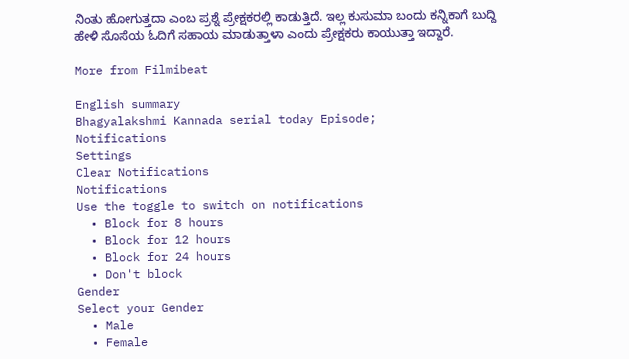ನಿಂತು ಹೋಗುತ್ತದಾ ಎಂಬ ಪ್ರಶ್ನೆ ಪ್ರೇಕ್ಷಕರಲ್ಲಿ ಕಾಡುತ್ತಿದೆ. ಇಲ್ಲ ಕುಸುಮಾ ಬಂದು ಕನ್ನಿಕಾಗೆ ಬುದ್ದಿ ಹೇಳಿ ಸೊಸೆಯ ಓದಿಗೆ ಸಹಾಯ ಮಾಡುತ್ತಾಳಾ ಎಂದು ಪ್ರೇಕ್ಷಕರು ಕಾಯುತ್ತಾ ಇದ್ದಾರೆ.

More from Filmibeat

English summary
Bhagyalakshmi Kannada serial today Episode;
Notifications
Settings
Clear Notifications
Notifications
Use the toggle to switch on notifications
  • Block for 8 hours
  • Block for 12 hours
  • Block for 24 hours
  • Don't block
Gender
Select your Gender
  • Male
  • Female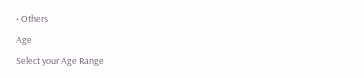• Others
Age
Select your Age Range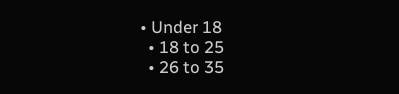• Under 18
  • 18 to 25
  • 26 to 35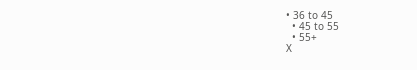• 36 to 45
  • 45 to 55
  • 55+
X